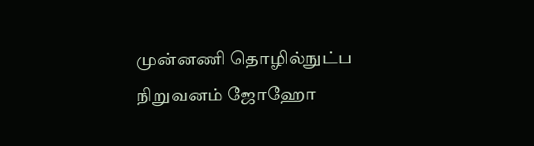முன்னணி தொழில்நுட்ப நிறுவனம் ஜோஹோ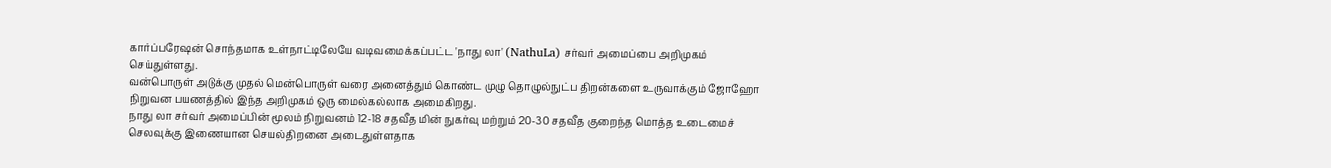கார்ப்பரேஷன் சொந்தமாக உள்நாட்டிலேயே வடிவமைக்கப்பட்ட 'நாது லா' (NathuLa) சர்வர் அமைப்பை அறிமுகம் செய்துள்ளது.
வன்பொருள் அடுக்கு முதல் மென்பொருள் வரை அனைத்தும் கொண்ட முழு தொழுல்நுட்ப திறன்களை உருவாக்கும் ஜோஹோ நிறுவன பயணத்தில் இந்த அறிமுகம் ஒரு மைல்கல்லாக அமைகிறது.
நாது லா சர்வர் அமைப்பின் மூலம் நிறுவனம் 12-18 சதவீத மின் நுகர்வு மற்றும் 20-30 சதவீத குறைந்த மொத்த உடைமைச் செலவுக்கு இணையான செயல்திறனை அடைதுள்ளதாக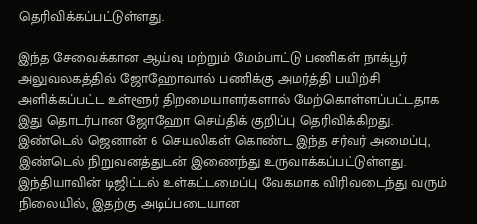தெரிவிக்கப்பட்டுள்ளது.

இந்த சேவைக்கான ஆய்வு மற்றும் மேம்பாட்டு பணிகள் நாக்பூர் அலுவலகத்தில் ஜோஹோவால் பணிக்கு அமர்த்தி பயிற்சி அளிக்கப்பட்ட உள்ளூர் திறமையாளர்களால் மேற்கொள்ளப்பட்டதாக இது தொடர்பான ஜோஹோ செய்திக் குறிப்பு தெரிவிக்கிறது.
இண்டெல் ஜெனான் 6 செயலிகள் கொண்ட இந்த சர்வர் அமைப்பு, இண்டெல் நிறுவனத்துடன் இணைந்து உருவாக்கப்பட்டுள்ளது.
இந்தியாவின் டிஜிட்டல் உள்கட்டமைப்பு வேகமாக விரிவடைந்து வரும் நிலையில், இதற்கு அடிப்படையான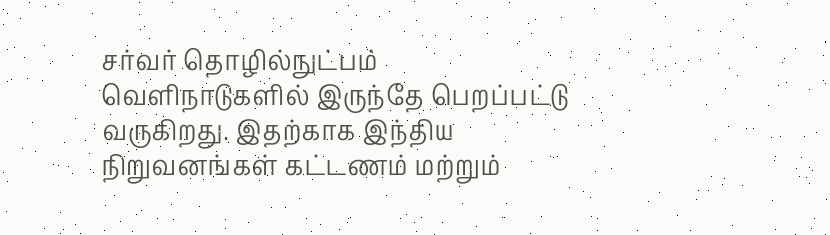சர்வர் தொழில்நுட்பம் வெளிநாடுகளில் இருந்தே பெறப்பட்டு வருகிறது. இதற்காக இந்திய நிறுவனங்கள் கட்டணம் மற்றும்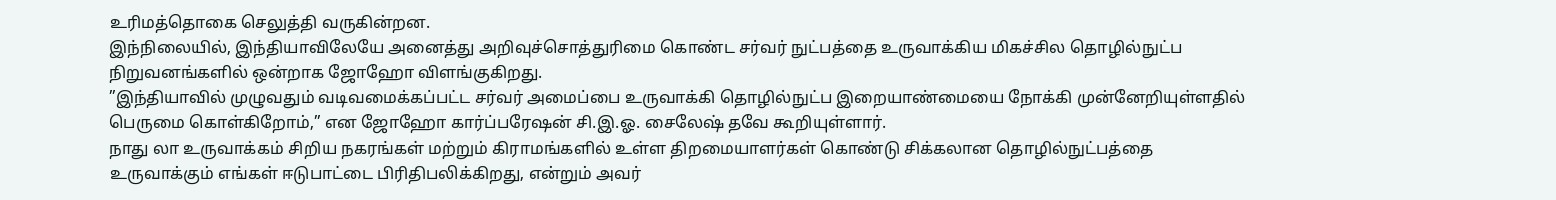உரிமத்தொகை செலுத்தி வருகின்றன.
இந்நிலையில், இந்தியாவிலேயே அனைத்து அறிவுச்சொத்துரிமை கொண்ட சர்வர் நுட்பத்தை உருவாக்கிய மிகச்சில தொழில்நுட்ப நிறுவனங்களில் ஒன்றாக ஜோஹோ விளங்குகிறது.
”இந்தியாவில் முழுவதும் வடிவமைக்கப்பட்ட சர்வர் அமைப்பை உருவாக்கி தொழில்நுட்ப இறையாண்மையை நோக்கி முன்னேறியுள்ளதில் பெருமை கொள்கிறோம்,” என ஜோஹோ கார்ப்பரேஷன் சி.இ.ஓ. சைலேஷ் தவே கூறியுள்ளார்.
நாது லா உருவாக்கம் சிறிய நகரங்கள் மற்றும் கிராமங்களில் உள்ள திறமையாளர்கள் கொண்டு சிக்கலான தொழில்நுட்பத்தை உருவாக்கும் எங்கள் ஈடுபாட்டை பிரிதிபலிக்கிறது, என்றும் அவர்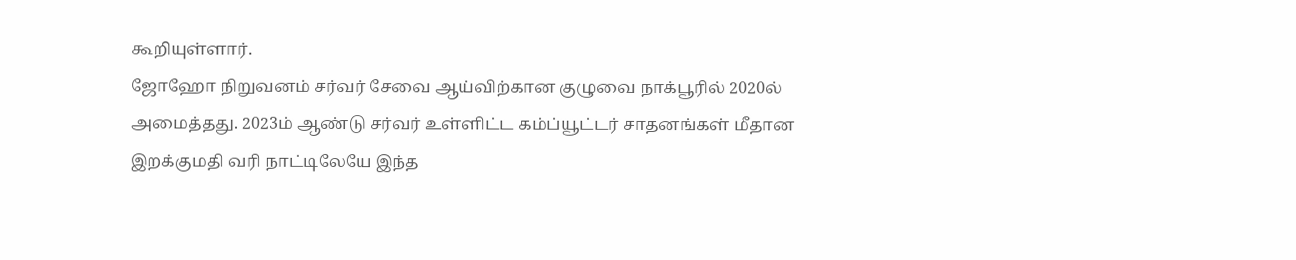கூறியுள்ளார்.
ஜோஹோ நிறுவனம் சர்வர் சேவை ஆய்விற்கான குழுவை நாக்பூரில் 2020ல் அமைத்தது. 2023ம் ஆண்டு சர்வர் உள்ளிட்ட கம்ப்யூட்டர் சாதனங்கள் மீதான இறக்குமதி வரி நாட்டிலேயே இந்த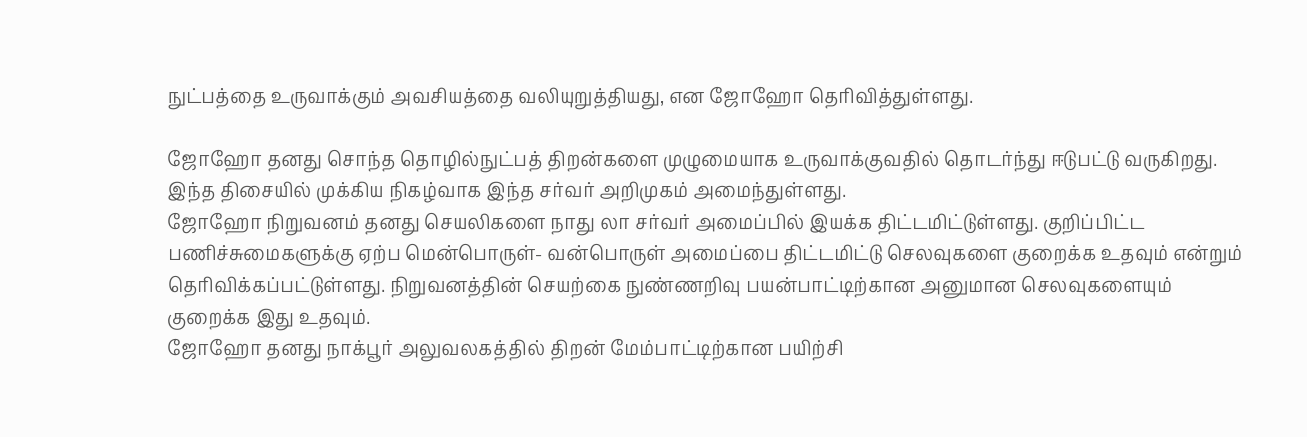நுட்பத்தை உருவாக்கும் அவசியத்தை வலியுறுத்தியது, என ஜோஹோ தெரிவித்துள்ளது.

ஜோஹோ தனது சொந்த தொழில்நுட்பத் திறன்களை முழுமையாக உருவாக்குவதில் தொடர்ந்து ஈடுபட்டு வருகிறது. இந்த திசையில் முக்கிய நிகழ்வாக இந்த சர்வர் அறிமுகம் அமைந்துள்ளது.
ஜோஹோ நிறுவனம் தனது செயலிகளை நாது லா சர்வர் அமைப்பில் இயக்க திட்டமிட்டுள்ளது. குறிப்பிட்ட பணிச்சுமைகளுக்கு ஏற்ப மென்பொருள்- வன்பொருள் அமைப்பை திட்டமிட்டு செலவுகளை குறைக்க உதவும் என்றும் தெரிவிக்கப்பட்டுள்ளது. நிறுவனத்தின் செயற்கை நுண்ணறிவு பயன்பாட்டிற்கான அனுமான செலவுகளையும் குறைக்க இது உதவும்.
ஜோஹோ தனது நாக்பூர் அலுவலகத்தில் திறன் மேம்பாட்டிற்கான பயிற்சி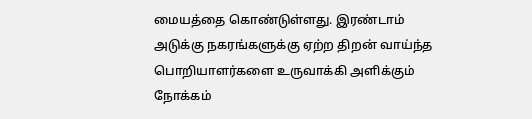மையத்தை கொண்டுள்ளது. இரண்டாம் அடுக்கு நகரங்களுக்கு ஏற்ற திறன் வாய்ந்த பொறியாளர்களை உருவாக்கி அளிக்கும் நோக்கம்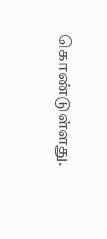கொண்டுள்ளது.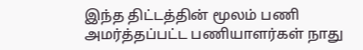இந்த திட்டத்தின் மூலம் பணி அமர்த்தப்பட்ட பணியாளர்கள் நாது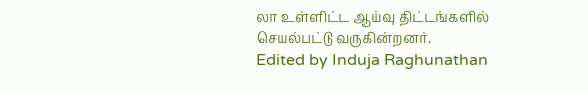லா உள்ளிட்ட ஆய்வு திட்டங்களில் செயல்பட்டு வருகின்றனர்.
Edited by Induja Raghunathan